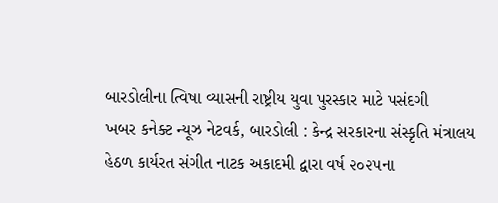બારડોલીના ત્વિષા વ્યાસની રાષ્ટ્રીય યુવા પુરસ્કાર માટે પસંદગી
ખબર કનેક્ટ ન્યૂઝ નેટવર્ક, બારડોલી : કેન્દ્ર સરકારના સંસ્કૃતિ મંત્રાલય હેઠળ કાર્યરત સંગીત નાટક અકાદમી દ્વારા વર્ષ ૨૦૨૫ના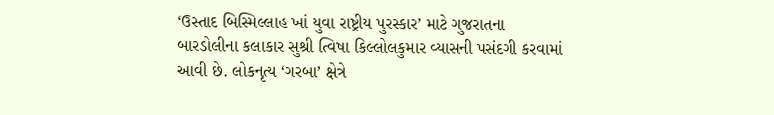‘ઉસ્તાદ બિસ્મિલ્લાહ ખાં યુવા રાષ્ટ્રીય પુરસ્કાર’ માટે ગુજરાતના બારડોલીના કલાકાર સુશ્રી ત્વિષા કિલ્લોલકુમાર વ્યાસની પસંદગી કરવામાં આવી છે. લોકનૃત્ય ‘ગરબા’ ક્ષેત્રે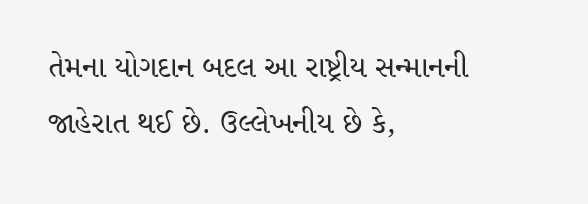તેમના યોગદાન બદલ આ રાષ્ટ્રીય સન્માનની જાહેરાત થઈ છે. ઉલ્લેખનીય છે કે,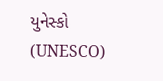યુનેસ્કો (UNESCO)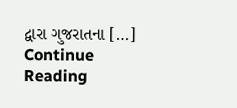દ્વારા ગુજરાતના […]
Continue Reading